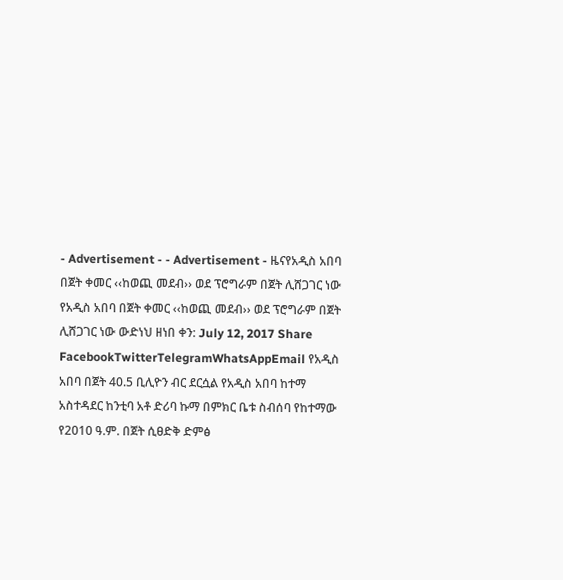- Advertisement - - Advertisement - ዜናየአዲስ አበባ በጀት ቀመር ‹‹ከወጪ መደብ›› ወደ ፕሮግራም በጀት ሊሸጋገር ነው የአዲስ አበባ በጀት ቀመር ‹‹ከወጪ መደብ›› ወደ ፕሮግራም በጀት ሊሸጋገር ነው ውድነህ ዘነበ ቀን: July 12, 2017 Share FacebookTwitterTelegramWhatsAppEmail የአዲስ አበባ በጀት 40.5 ቢሊዮን ብር ደርሷል የአዲስ አበባ ከተማ አስተዳደር ከንቲባ አቶ ድሪባ ኩማ በምክር ቤቱ ስብሰባ የከተማው የ2010 ዓ.ም. በጀት ሲፀድቅ ድምፅ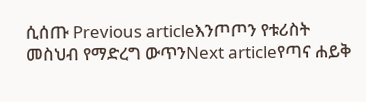ሲሰጡ Previous articleእንጦጦን የቱሪስት መስህብ የማድረግ ውጥንNext articleየጣና ሐይቅ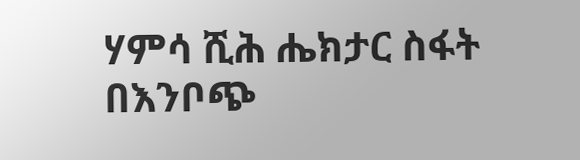ሃምሳ ሺሕ ሔክታር ስፋት በእንቦጭ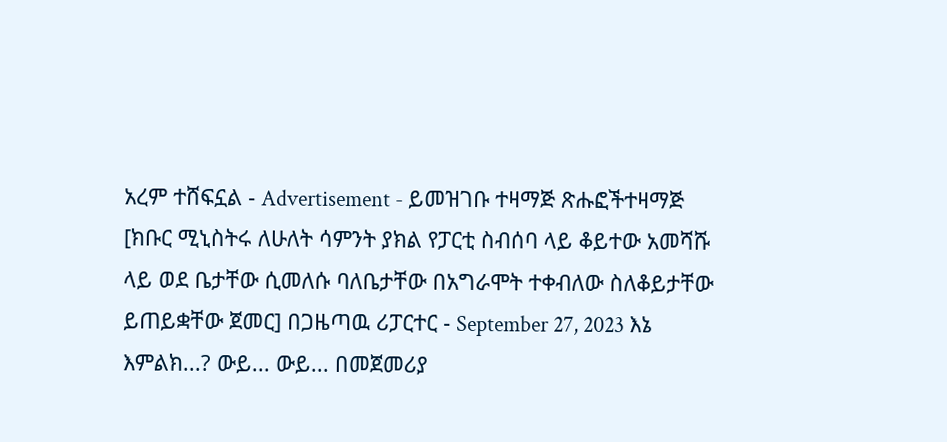አረም ተሸፍኗል - Advertisement - ይመዝገቡ ተዛማጅ ጽሑፎችተዛማጅ [ክቡር ሚኒስትሩ ለሁለት ሳምንት ያክል የፓርቲ ስብሰባ ላይ ቆይተው አመሻሹ ላይ ወደ ቤታቸው ሲመለሱ ባለቤታቸው በአግራሞት ተቀብለው ስለቆይታቸው ይጠይቋቸው ጀመር] በጋዜጣዉ ሪፓርተር - September 27, 2023 እኔ እምልክ...? ውይ... ውይ... በመጀመሪያ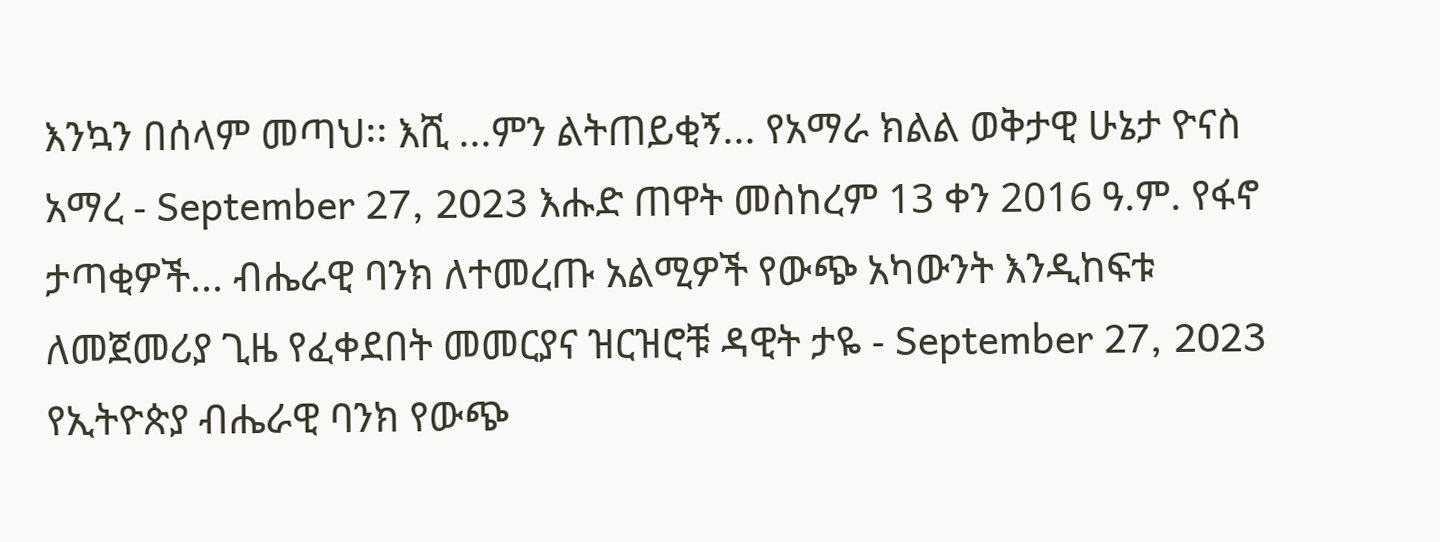እንኳን በሰላም መጣህ፡፡ እሺ ...ምን ልትጠይቂኝ... የአማራ ክልል ወቅታዊ ሁኔታ ዮናስ አማረ - September 27, 2023 እሑድ ጠዋት መስከረም 13 ቀን 2016 ዓ.ም. የፋኖ ታጣቂዎች... ብሔራዊ ባንክ ለተመረጡ አልሚዎች የውጭ አካውንት እንዲከፍቱ ለመጀመሪያ ጊዜ የፈቀደበት መመርያና ዝርዝሮቹ ዳዊት ታዬ - September 27, 2023 የኢትዮጵያ ብሔራዊ ባንክ የውጭ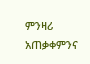ምንዛሪ አጠቃቀምንና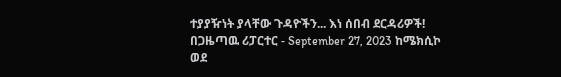ተያያዥነት ያላቸው ጉዳዮችን... እነ ሰበብ ደርዳሪዎች! በጋዜጣዉ ሪፓርተር - September 27, 2023 ከሜክሲኮ ወደ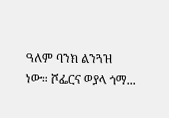ዓለም ባንክ ልንጓዝ ነው። ሾፌርና ወያላ ጎማ...